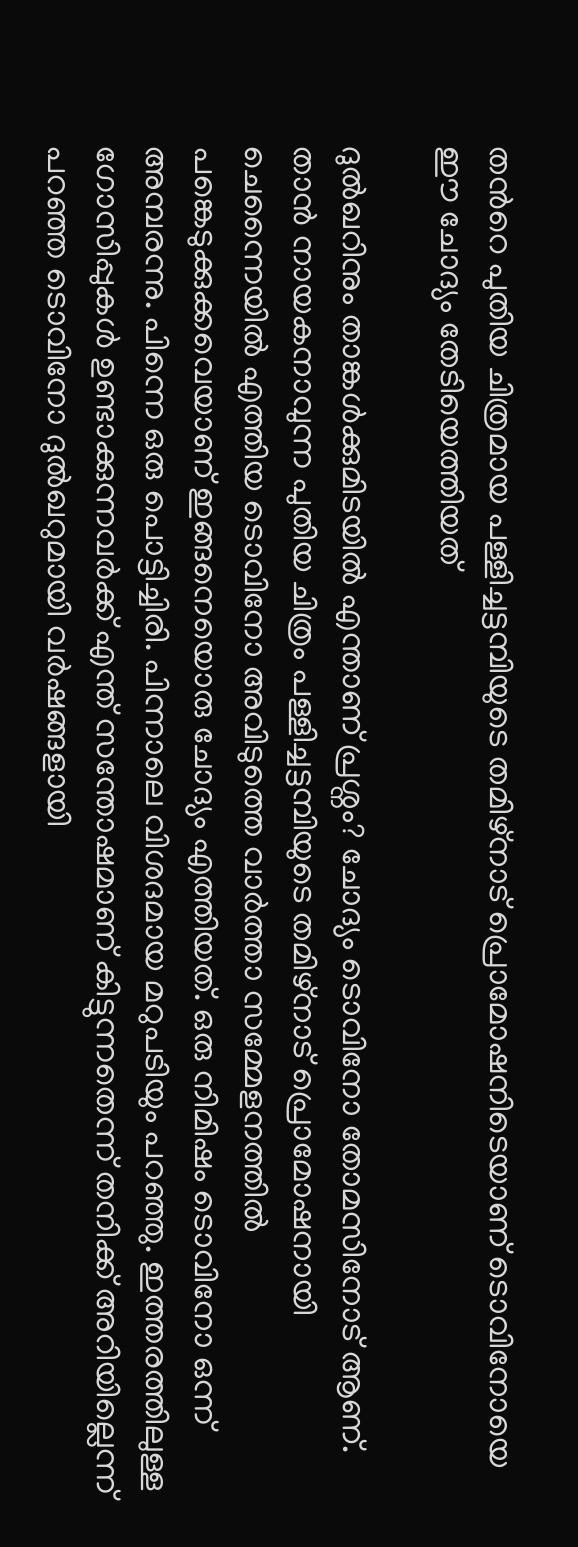തന്‍റെ പുതിയ ചിത്രമായ പള്ളിച്ചട്ടമ്പിയുടെ തമിഴ്നാട് പ്രൊമോഷനിടെയാണ് ടൊവിനോയെ ഈ ചോദ്യം തേടിയെത്തിയത്

ദുല്‍ഖറിനും താങ്കള്‍ക്കുമിടയില്‍ എന്താണ് പ്രശ്നം? ചോദ്യം ടൊവിനോ തോമസിനോട് ആണ്. താന്‍ നായകനാവുന്ന പുതിയ ചിത്രം പള്ളിച്ചട്ടമ്പിയുടെ തമിഴ്നാട് പ്രൊമോഷനായി ചെന്നൈയില്‍ എത്തിയ ടൊവിനോ അവിടുത്തെ വാര്‍ത്താ സമ്മേളനത്തില്‍ പങ്കെടുക്കുക്കവെയാണ് ഇങ്ങനെയൊരു ചോദ്യം എത്തിയത്. ഒരു നിമിഷം ടൊവിനോ ഒന്ന് അമ്പരന്നു. പിന്നെ ഒരു പൊട്ടിച്ചിരി. പിന്നാലെ വിശദമായ മറുപടിയും പറഞ്ഞു. ഇത്തരത്തിലുള്ള ഗോസിപ്പുകള്‍ ഉണ്ടാക്കുന്നവര്‍ക്ക് എന്ത് സന്തോഷമാണ് കിട്ടുന്നതെന്ന് തനിക്ക് അറിയില്ലെന്ന് പറഞ്ഞ ടൊവിനോ ദുല്‍ഖറുമായി വര്‍ഷങ്ങളായി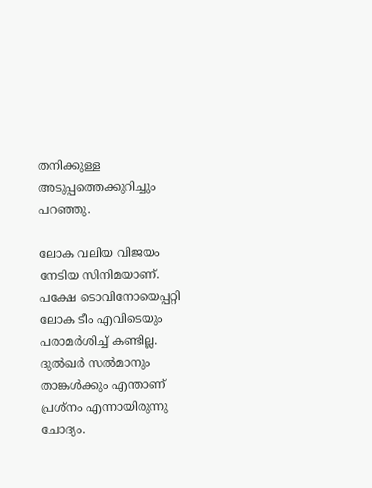തനിക്കുള്ള അടുപ്പത്തെക്കുറിച്ചും പറഞ്ഞു.

ലോക വലിയ വിജയം നേടിയ സിനിമയാണ്. പക്ഷേ ടൊവിനോയെപ്പറ്റി ലോക ടീം എവിടെയും പരാമര്‍ശിച്ച് കണ്ടില്ല. ദുല്‍ഖര്‍ സല്‍മാനും താങ്കള്‍ക്കും എന്താണ് പ്രശ്നം എന്നായിരുന്നു ചോദ്യം.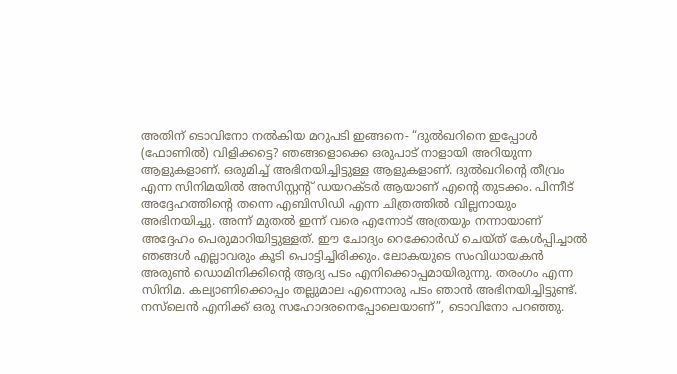അതിന് ടൊവിനോ നല്‍കിയ മറുപടി ഇങ്ങനെ- “ദുല്‍ഖറിനെ ഇപ്പോള്‍ (ഫോണില്‍) വിളിക്കട്ടെ? ഞങ്ങളൊക്കെ ഒരുപാട് നാളായി അറിയുന്ന ആളുകളാണ്. ഒരുമിച്ച് അഭിനയിച്ചിട്ടുള്ള ആളുകളാണ്. ദുല്‍ഖറിന്‍റെ തീവ്രം എന്ന സിനിമയില്‍ അസിസ്റ്റന്‍റ് ഡയറക്ടര്‍ ആയാണ് എന്‍റെ തുടക്കം. പിന്നീട് അദ്ദേഹത്തിന്‍റെ തന്നെ എബിസിഡി എന്ന ചിത്രത്തില്‍ വില്ലനായും അഭിനയിച്ചു. അന്ന് മുതല്‍ ഇന്ന് വരെ എന്നോട് അത്രയും നന്നായാണ് അദ്ദേഹം പെരുമാറിയിട്ടുള്ളത്. ഈ ചോദ്യം റെക്കോര്‍ഡ് ചെയ്ത് കേള്‍പ്പിച്ചാല്‍ ഞങ്ങള്‍ എല്ലാവരും കൂടി പൊട്ടിച്ചിരിക്കും. ലോകയുടെ സംവിധായകന്‍ അരുണ്‍ ഡൊമിനിക്കിന്‍റെ ആദ്യ പടം എനിക്കൊപ്പമായിരുന്നു. തരംഗം എന്ന സിനിമ. കല്യാണിക്കൊപ്പം തല്ലുമാല എന്നൊരു പടം ഞാന്‍ അഭിനയിച്ചിട്ടുണ്ട്. നസ്‍ലെന്‍ എനിക്ക് ഒരു സഹോദരനെപ്പോലെയാണ്”, ടൊവിനോ പറഞ്ഞു.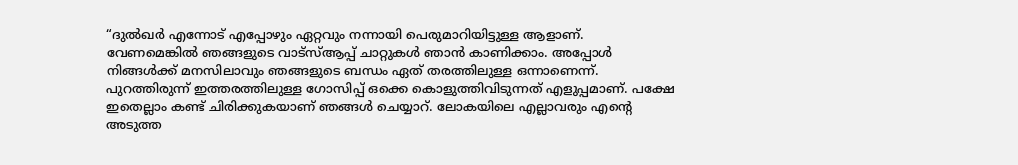“ദുല്‍ഖര്‍ എന്നോട് എപ്പോഴും ഏറ്റവും നന്നായി പെരുമാറിയിട്ടുള്ള ആളാണ്. വേണമെങ്കില്‍ ഞങ്ങളുടെ വാട്സ്ആപ്പ് ചാറ്റുകള്‍ ഞാന്‍ കാണിക്കാം. അപ്പോള്‍ നിങ്ങള്‍ക്ക് മനസിലാവും ഞങ്ങളുടെ ബന്ധം ഏത് തരത്തിലുള്ള ഒന്നാണെന്ന്. പുറത്തിരുന്ന് ഇത്തരത്തിലുള്ള ഗോസിപ്പ് ഒക്കെ കൊളുത്തിവിടുന്നത് എളുപ്പമാണ്. പക്ഷേ ഇതെല്ലാം കണ്ട് ചിരിക്കുകയാണ് ഞങ്ങള്‍ ചെയ്യാറ്. ലോകയിലെ എല്ലാവരും എന്‍റെ അടുത്ത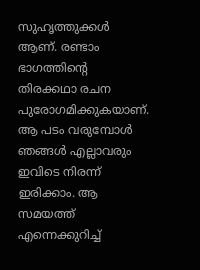സുഹൃത്തുക്കള്‍ ആണ്. രണ്ടാം ഭാഗത്തിന്‍റെ തിരക്കഥാ രചന പുരോഗമിക്കുകയാണ്. ആ പടം വരുമ്പോള്‍ ഞങ്ങള്‍ എല്ലാവരും ഇവിടെ നിരന്ന് ഇരിക്കാം. ആ സമയത്ത് എന്നെക്കുറിച്ച്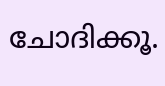ചോദിക്കൂ.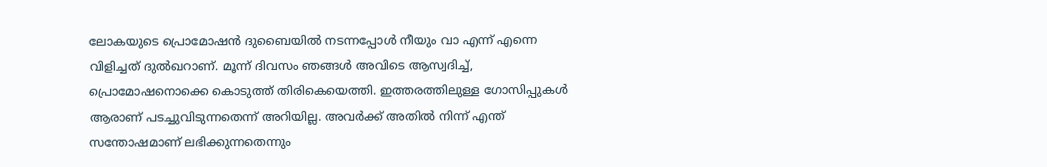ലോകയുടെ പ്രൊമോഷന്‍ ദുബൈയില്‍ നടന്നപ്പോള്‍ നീയും വാ എന്ന് എന്നെ വിളിച്ചത് ദുല്‍ഖറാണ്. മൂന്ന് ദിവസം ഞങ്ങള്‍ അവിടെ ആസ്വദിച്ച്, പ്രൊമോഷനൊക്കെ കൊടുത്ത് തിരികെയെത്തി. ഇത്തരത്തിലുള്ള ഗോസിപ്പുകള്‍ ആരാണ് പടച്ചുവിടുന്നതെന്ന് അറിയില്ല. അവര്‍ക്ക് അതില്‍ നിന്ന് എന്ത് സന്തോഷമാണ് ലഭിക്കുന്നതെന്നും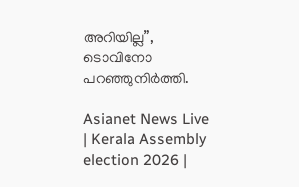അറിയില്ല”, ടൊവിനോ പറഞ്ഞുനിര്‍ത്തി.

Asianet News Live | Kerala Assembly election 2026 |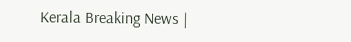Kerala Breaking News |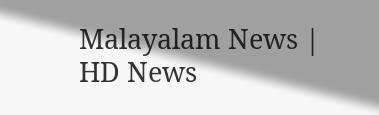Malayalam News | HD News